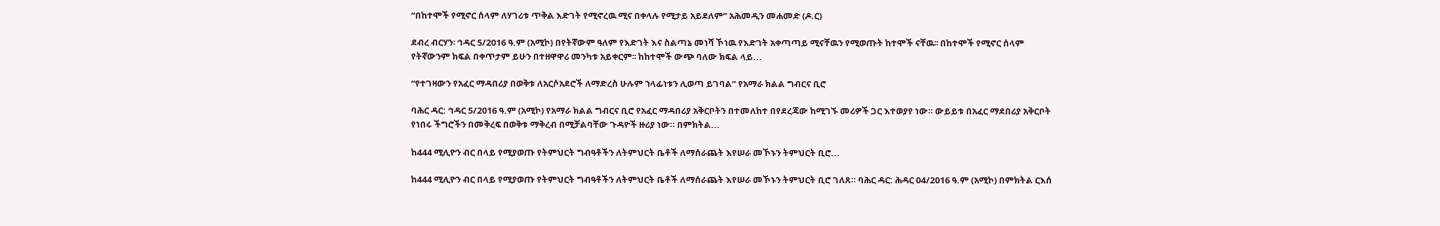“በከተሞች የሚኖር ሰላም ለሃገሪቱ ጥቅል እድገት የሚኖረዉ ሚና በቀላሉ የሚታይ አይደለም” አሕመዲን መሐመድ (ዶ.ር)

ደብረ ብርሃን፡ ኅዳር 5/2016 ዓ.ም (አሚኮ) በየትኛውም ዓለም የእድገት እና ስልጣኔ መነሻ ኾነዉ የእድገት አቀጣጣይ ሚናቸዉን የሚወጡት ከተሞች ናቸዉ፡፡ በከተሞች የሚኖር ሰላም የትኛውንም ክፍል በቀጥታም ይሁን በተዘዋዋሪ መንካቱ አይቀርም፡፡ ከከተሞች ውጭ ባለው ክፍል ላይ...

“የተገዛውን የአፈር ማዳበሪያ በወቅቱ ለአርሶአደሮች ለማድረስ ሁሉም ኀላፊነቱን ሊወጣ ይገባል” የአማራ ክልል ግብርና ቢሮ

ባሕር ዳር: ኅዳር 5/2016 ዓ.ም (አሚኮ) የአማራ ክልል ግብርና ቢሮ የአፈር ማዳበሪያ አቅርቦትን በተመለከተ በየደረጃው ከሚገኙ መሪዎች ጋር እተወያየ ነው። ውይይቱ በአፈር ማደበሪያ አቅርቦት የነበሩ ችግሮችን በመቅረፍ በወቅቱ ማቅረብ በሚቻልባቸው ጉዳዮች ዙሪያ ነው። በምክትል...

ከ444 ሚሊዮን ብር በላይ የሚያወጡ የትምህርት ግብዓቶችን ለትምህርት ቤቶች ለማሰራጨት እየሠራ መኾኑን ትምህርት ቢሮ...

ከ444 ሚሊዮን ብር በላይ የሚያወጡ የትምህርት ግብዓቶችን ለትምህርት ቤቶች ለማሰራጨት እየሠራ መኾኑን ትምህርት ቢሮ ገለጸ። ባሕር ዳር: ሕዳር 04/2016 ዓ.ም (አሚኮ) በምክትል ርእሰ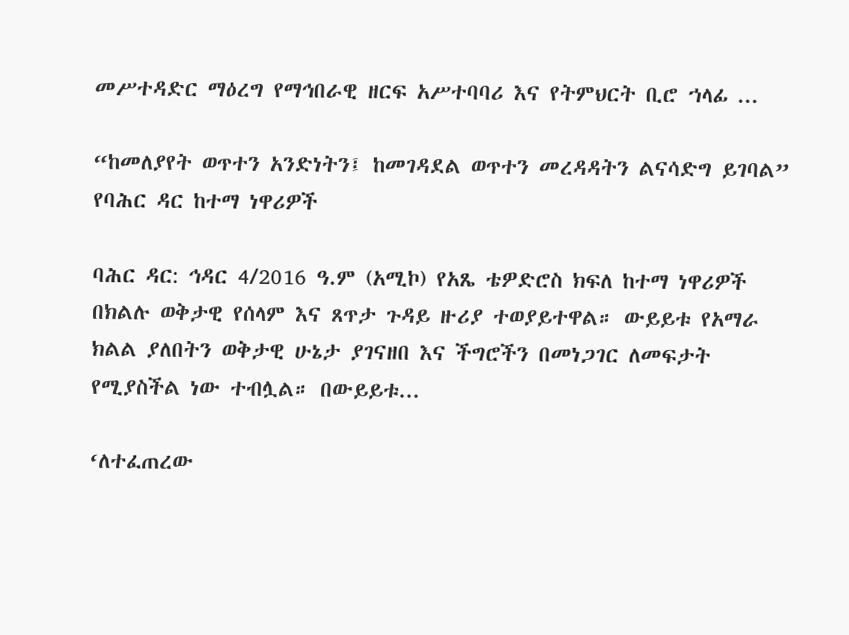መሥተዳድር ማዕረግ የማኅበራዊ ዘርፍ አሥተባባሪ እና የትምህርት ቢሮ ኀላፊ ...

“ከመለያየት ወጥተን አንድነትን፤ ከመገዳደል ወጥተን መረዳዳትን ልናሳድግ ይገባል” የባሕር ዳር ከተማ ነዋሪዎች

ባሕር ዳር: ኅዳር 4/2016 ዓ.ም (አሚኮ) የአጼ ቴዎድሮስ ክፍለ ከተማ ነዋሪዎች በክልሉ ወቅታዊ የሰላም እና ጸጥታ ጉዳይ ዙሪያ ተወያይተዋል። ውይይቱ የአማራ ክልል ያለበትን ወቅታዊ ሁኔታ ያገናዘበ እና ችግሮችን በመነጋገር ለመፍታት የሚያስችል ነው ተብሏል። በውይይቱ...

‘ለተፈጠረው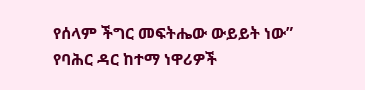የሰላም ችግር መፍትሔው ውይይት ነው” የባሕር ዳር ከተማ ነዋሪዎች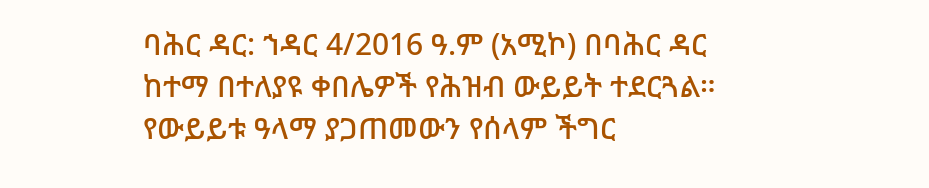ባሕር ዳር: ኀዳር 4/2016 ዓ.ም (አሚኮ) በባሕር ዳር ከተማ በተለያዩ ቀበሌዎች የሕዝብ ውይይት ተደርጓል። የውይይቱ ዓላማ ያጋጠመውን የሰላም ችግር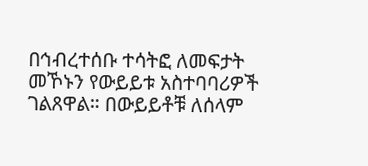በኅብረተሰቡ ተሳትፎ ለመፍታት መኾኑን የውይይቱ አስተባባሪዎች ገልጸዋል። በውይይቶቹ ለሰላም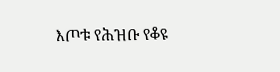እጦቱ የሕዝቡ የቆዩ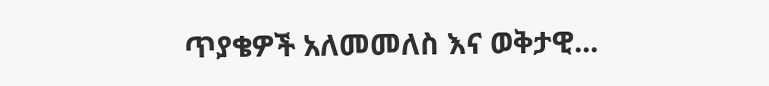ጥያቄዎች አለመመለስ እና ወቅታዊ...